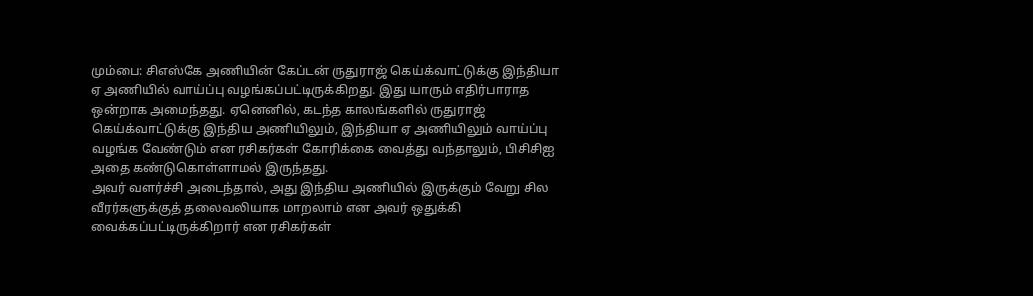மும்பை: சிஎஸ்கே அணியின் கேப்டன் ருதுராஜ் கெய்க்வாட்டுக்கு இந்தியா ஏ அணியில் வாய்ப்பு வழங்கப்பட்டிருக்கிறது. இது யாரும் எதிர்பாராத ஒன்றாக அமைந்தது. ஏனெனில், கடந்த காலங்களில் ருதுராஜ் கெய்க்வாட்டுக்கு இந்திய அணியிலும், இந்தியா ஏ அணியிலும் வாய்ப்பு வழங்க வேண்டும் என ரசிகர்கள் கோரிக்கை வைத்து வந்தாலும், பிசிசிஐ அதை கண்டுகொள்ளாமல் இருந்தது.
அவர் வளர்ச்சி அடைந்தால், அது இந்திய அணியில் இருக்கும் வேறு சில வீரர்களுக்குத் தலைவலியாக மாறலாம் என அவர் ஒதுக்கி வைக்கப்பட்டிருக்கிறார் என ரசிகர்கள்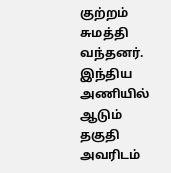குற்றம் சுமத்தி வந்தனர். இந்திய அணியில் ஆடும் தகுதி அவரிடம்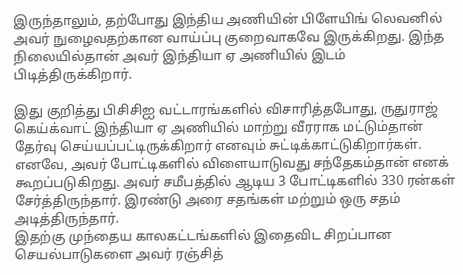இருந்தாலும், தற்போது இந்திய அணியின் பிளேயிங் லெவனில் அவர் நுழைவதற்கான வாய்ப்பு குறைவாகவே இருக்கிறது. இந்த நிலையில்தான் அவர் இந்தியா ஏ அணியில் இடம் பிடித்திருக்கிறார்.

இது குறித்து பிசிசிஐ வட்டாரங்களில் விசாரித்தபோது, ருதுராஜ் கெய்க்வாட் இந்தியா ஏ அணியில் மாற்று வீரராக மட்டும்தான் தேர்வு செய்யப்பட்டிருக்கிறார் எனவும் சுட்டிக்காட்டுகிறார்கள். எனவே, அவர் போட்டிகளில் விளையாடுவது சந்தேகம்தான் எனக் கூறப்படுகிறது. அவர் சமீபத்தில் ஆடிய 3 போட்டிகளில் 330 ரன்கள் சேர்த்திருந்தார். இரண்டு அரை சதங்கள் மற்றும் ஒரு சதம் அடித்திருந்தார்.
இதற்கு முந்தைய காலகட்டங்களில் இதைவிட சிறப்பான செயல்பாடுகளை அவர் ரஞ்சித்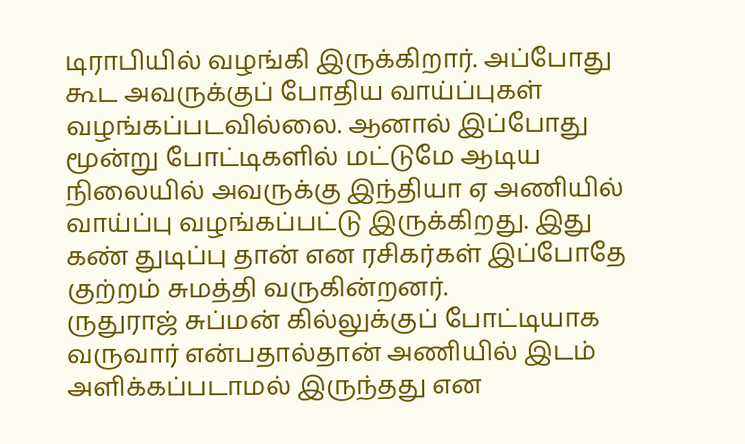டிராபியில் வழங்கி இருக்கிறார். அப்போது கூட அவருக்குப் போதிய வாய்ப்புகள் வழங்கப்படவில்லை. ஆனால் இப்போது மூன்று போட்டிகளில் மட்டுமே ஆடிய நிலையில் அவருக்கு இந்தியா ஏ அணியில் வாய்ப்பு வழங்கப்பட்டு இருக்கிறது. இது கண் துடிப்பு தான் என ரசிகர்கள் இப்போதே குற்றம் சுமத்தி வருகின்றனர்.
ருதுராஜ் சுப்மன் கில்லுக்குப் போட்டியாக வருவார் என்பதால்தான் அணியில் இடம் அளிக்கப்படாமல் இருந்தது என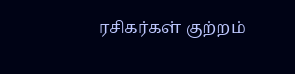ரசிகர்கள் குற்றம்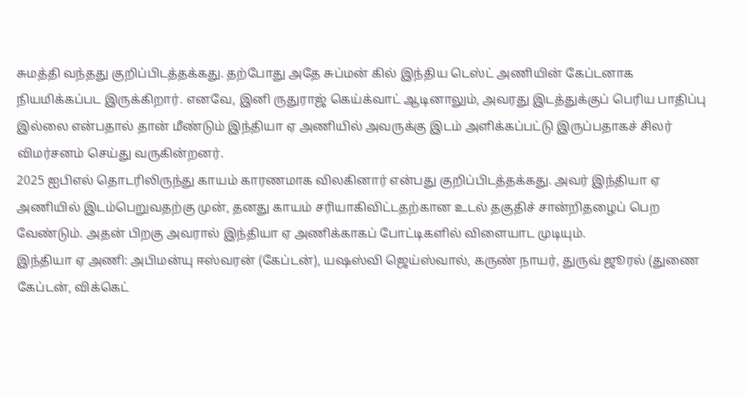சுமத்தி வந்தது குறிப்பிடத்தக்கது. தற்போது அதே சுப்மன் கில் இந்திய டெஸ்ட் அணியின் கேப்டனாக நியமிக்கப்பட இருக்கிறார். எனவே, இனி ருதுராஜ் கெய்க்வாட் ஆடினாலும், அவரது இடத்துக்குப் பெரிய பாதிப்பு இல்லை என்பதால் தான் மீண்டும் இந்தியா ஏ அணியில் அவருக்கு இடம் அளிக்கப்பட்டு இருப்பதாகச் சிலர் விமர்சனம் செய்து வருகின்றனர்.
2025 ஐபிஎல் தொடரிலிருந்து காயம் காரணமாக விலகினார் என்பது குறிப்பிடத்தக்கது. அவர் இந்தியா ஏ அணியில் இடம்பெறுவதற்கு முன், தனது காயம் சரியாகிவிட்டதற்கான உடல் தகுதிச் சான்றிதழைப் பெற வேண்டும். அதன் பிறகு அவரால் இந்தியா ஏ அணிக்காகப் போட்டிகளில் விளையாட முடியும்.
இந்தியா ஏ அணி: அபிமன்யு ஈஸ்வரன் (கேப்டன்), யஷஸ்வி ஜெய்ஸ்வால், கருண் நாயர், துருவ் ஜூரல் (துணை கேப்டன், விக்கெட்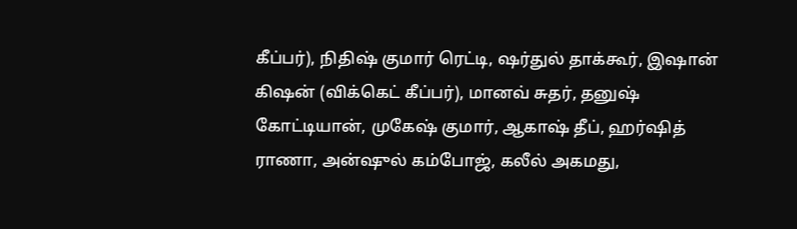கீப்பர்), நிதிஷ் குமார் ரெட்டி, ஷர்துல் தாக்கூர், இஷான் கிஷன் (விக்கெட் கீப்பர்), மானவ் சுதர், தனுஷ் கோட்டியான், முகேஷ் குமார், ஆகாஷ் தீப், ஹர்ஷித் ராணா, அன்ஷுல் கம்போஜ், கலீல் அகமது,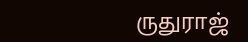ருதுராஜ்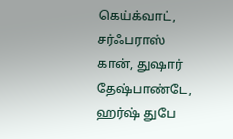கெய்க்வாட், சர்ஃபராஸ் கான், துஷார் தேஷ்பாண்டே, ஹர்ஷ் துபே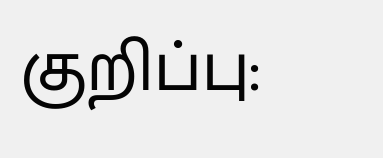குறிப்பு: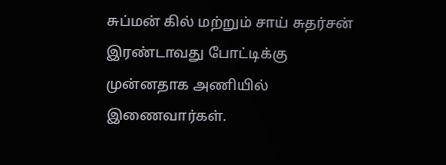சுப்மன் கில் மற்றும் சாய் சுதர்சன் இரண்டாவது போட்டிக்கு முன்னதாக அணியில் இணைவார்கள்.